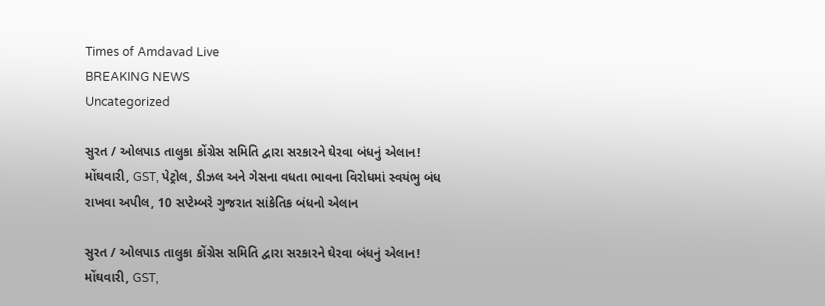Times of Amdavad Live
BREAKING NEWS
Uncategorized

સુરત / ઓલપાડ તાલુકા કોંગ્રેસ સમિતિ દ્વારા સરકારને ઘેરવા બંધનું એલાન! મોંઘવારી, GST, પેટ્રોલ, ડીઝલ અને ગેસના વધતા ભાવના વિરોધમાં સ્વયંભુ બંધ રાખવા અપીલ, 10 સપ્ટેમ્બરે ગુજરાત સાંકેતિક બંધનો એલાન

સુરત / ઓલપાડ તાલુકા કોંગ્રેસ સમિતિ દ્વારા સરકારને ઘેરવા બંધનું એલાન! મોંઘવારી, GST,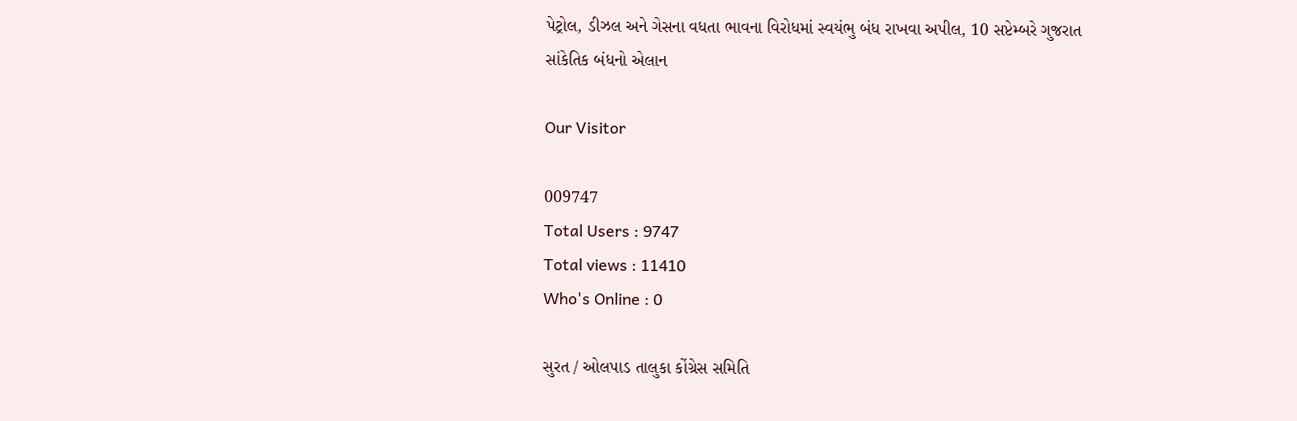પેટ્રોલ, ડીઝલ અને ગેસના વધતા ભાવના વિરોધમાં સ્વયંભુ બંધ રાખવા અપીલ, 10 સપ્ટેમ્બરે ગુજરાત સાંકેતિક બંધનો એલાન

Our Visitor

009747
Total Users : 9747
Total views : 11410
Who's Online : 0

સુરત / ઓલપાડ તાલુકા કોંગ્રેસ સમિતિ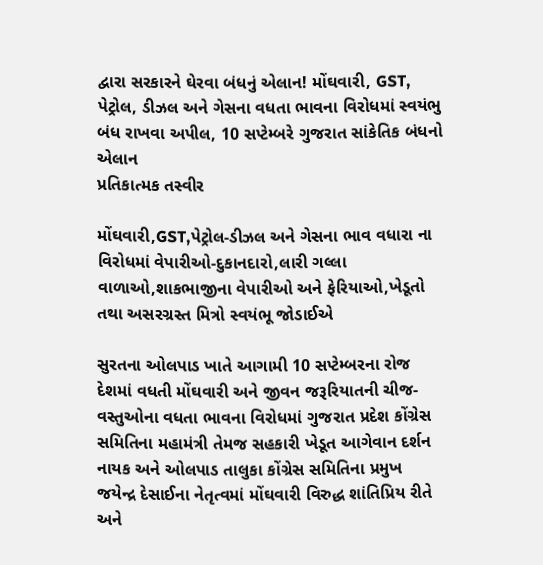દ્વારા સરકારને ઘેરવા બંધનું એલાન! મોંઘવારી, GST, પેટ્રોલ, ડીઝલ અને ગેસના વધતા ભાવના વિરોધમાં સ્વયંભુ બંધ રાખવા અપીલ, 10 સપ્ટેમ્બરે ગુજરાત સાંકેતિક બંધનો એલાન
પ્રતિકાત્મક તસ્વીર

મોંઘવારી,GST,પેટ્રોલ-ડીઝલ અને ગેસના ભાવ વધારા ના વિરોધમાં વેપારીઓ-દુકાનદારો,લારી ગલ્લા વાળાઓ,શાકભાજીના વેપારીઓ અને ફેરિયાઓ,ખેડૂતો તથા અસરગ્રસ્ત મિત્રો સ્વયંભૂ જોડાઈએ

સુરતના ઓલપાડ ખાતે આગામી 10 સપ્ટેમ્બરના રોજ દેશમાં વધતી મોંઘવારી અને જીવન જરૂરિયાતની ચીજ-વસ્તુઓના વધતા ભાવના વિરોધમાં ગુજરાત પ્રદેશ કોંગ્રેસ સમિતિના મહામંત્રી તેમજ સહકારી ખેડૂત આગેવાન દર્શન નાયક અને ઓલપાડ તાલુકા કોંગ્રેસ સમિતિના પ્રમુખ જયેન્દ્ર દેસાઈના નેતૃત્વમાં મોંઘવારી વિરુદ્ધ શાંતિપ્રિય રીતે અને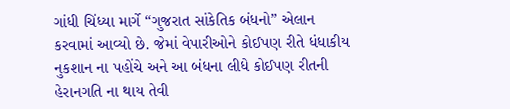ગાંધી ચિંધ્યા માર્ગે “ગુજરાત સાંકેતિક બંધનો” એલાન કરવામાં આવ્યો છે. જેમાં વેપારીઓને કોઈપણ રીતે ધંધાકીય નુકશાન ના પહોંચે અને આ બંધના લીધે કોઈપણ રીતની હેરાનગતિ ના થાય તેવી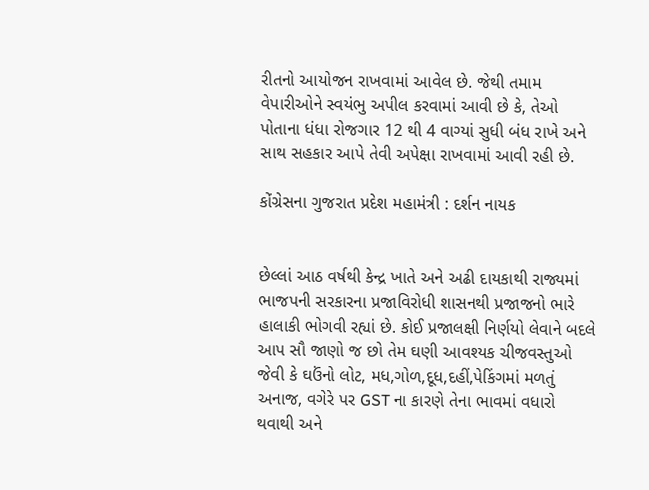રીતનો આયોજન રાખવામાં આવેલ છે. જેથી તમામ વેપારીઓને સ્વયંભુ અપીલ કરવામાં આવી છે કે, તેઓ પોતાના ધંધા રોજગાર 12 થી 4 વાગ્યાં સુધી બંધ રાખે અને સાથ સહકાર આપે તેવી અપેક્ષા રાખવામાં આવી રહી છે.

કોંગ્રેસના ગુજરાત પ્રદેશ મહામંત્રી : દર્શન નાયક


છેલ્લાં આઠ વર્ષથી કેન્દ્ર ખાતે અને અઢી દાયકાથી રાજ્યમાં ભાજપની સરકારના પ્રજાવિરોધી શાસનથી પ્રજાજનો ભારે હાલાકી ભોગવી રહ્યાં છે. કોઈ પ્રજાલક્ષી નિર્ણયો લેવાને બદલે આપ સૌ જાણો જ છો તેમ ઘણી આવશ્યક ચીજવસ્તુઓ જેવી કે ઘઉંનો લોટ, મધ,ગોળ,દૂધ,દહીં,પેકિંગમાં મળતું અનાજ, વગેરે પર GST ના કારણે તેના ભાવમાં વધારો થવાથી અને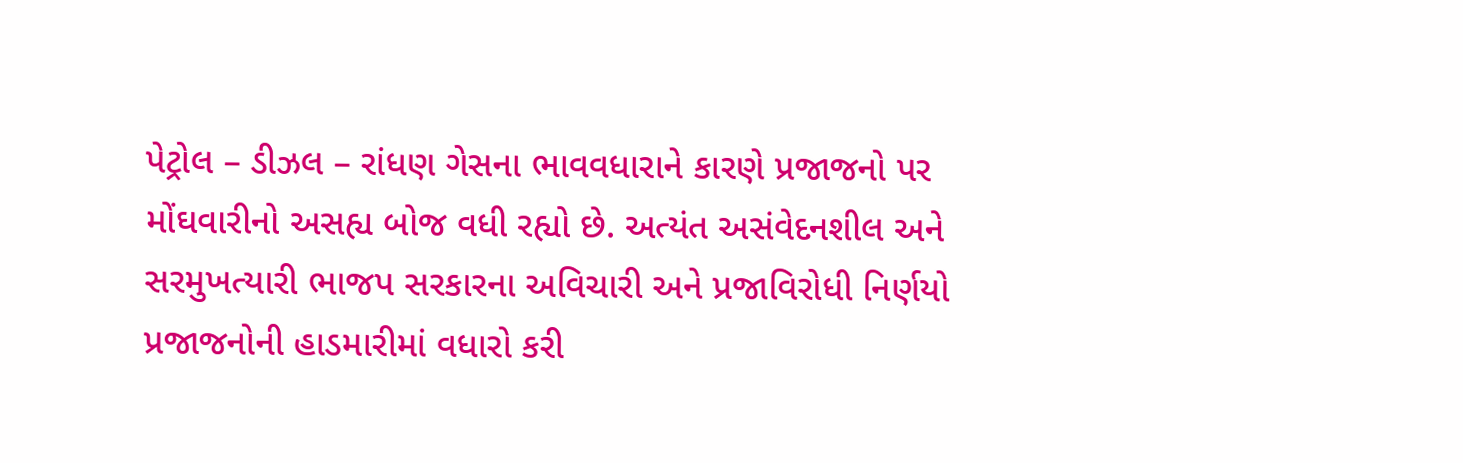પેટ્રોલ – ડીઝલ – રાંધણ ગેસના ભાવવધારાને કારણે પ્રજાજનો પર મોંઘવારીનો અસહ્ય બોજ વધી રહ્યો છે. અત્યંત અસંવેદનશીલ અને સરમુખત્યારી ભાજપ સરકારના અવિચારી અને પ્રજાવિરોધી નિર્ણયો પ્રજાજનોની હાડમારીમાં વધારો કરી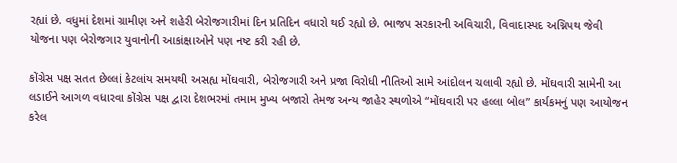રહ્યાં છે. વધુમાં દેશમાં ગ્રામીણ અને શહેરી બેરોજગારીમાં દિન પ્રતિદિન વધારો થઈ રહ્યો છે. ભાજપ સરકારની અવિચારી, વિવાદાસ્પદ અગ્નિપથ જેવી યોજના પણ બેરોજગાર યુવાનોની આકાંક્ષાઓને પણ નષ્ટ કરી રહી છે.

કોંગ્રેસ પક્ષ સતત છેલ્લાં કેટલાંય સમયથી અસહ્ય મોંઘવારી, બેરોજગારી અને પ્રજા વિરોધી નીતિઓ સામે આંદોલન ચલાવી રહ્યો છે. મોંઘવારી સામેની આ લડાઈને આગળ વધારવા કોંગ્રેસ પક્ષ દ્વારા દેશભરમાં તમામ મુખ્ય બજારો તેમજ અન્ય જાહેર સ્થળોએ “મોંઘવારી પર હલ્લા બોલ” કાર્યકમનું પણ આયોજન કરેલ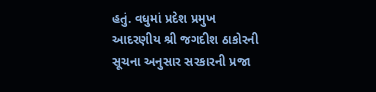હતું. વધુમાં પ્રદેશ પ્રમુખ આદરણીય શ્રી જગદીશ ઠાકોરની સૂચના અનુસાર સરકારની પ્રજા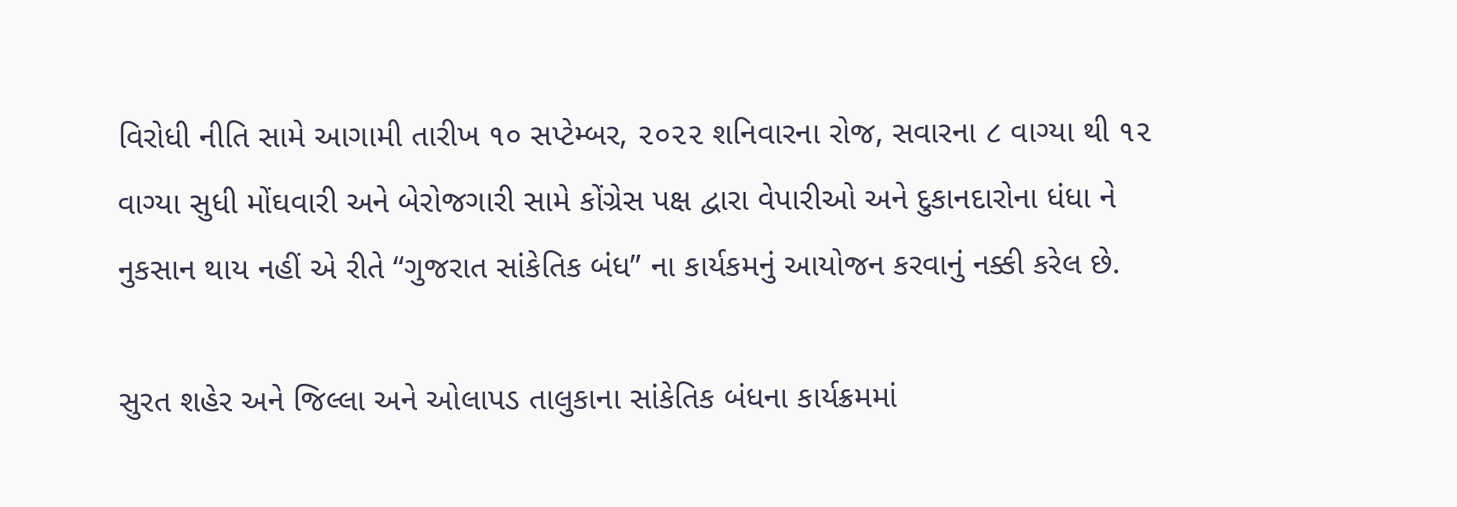વિરોધી નીતિ સામે આગામી તારીખ ૧૦ સપ્ટેમ્બર, ૨૦૨૨ શનિવારના રોજ, સવારના ૮ વાગ્યા થી ૧૨ વાગ્યા સુધી મોંઘવારી અને બેરોજગારી સામે કોંગ્રેસ પક્ષ દ્વારા વેપારીઓ અને દુકાનદારોના ધંધા ને નુકસાન થાય નહીં એ રીતે “ગુજરાત સાંકેતિક બંધ” ના કાર્યકમનું આયોજન કરવાનું નક્કી કરેલ છે.

સુરત શહેર અને જિલ્લા અને ઓલાપડ તાલુકાના સાંકેતિક બંધના કાર્યક્રમમાં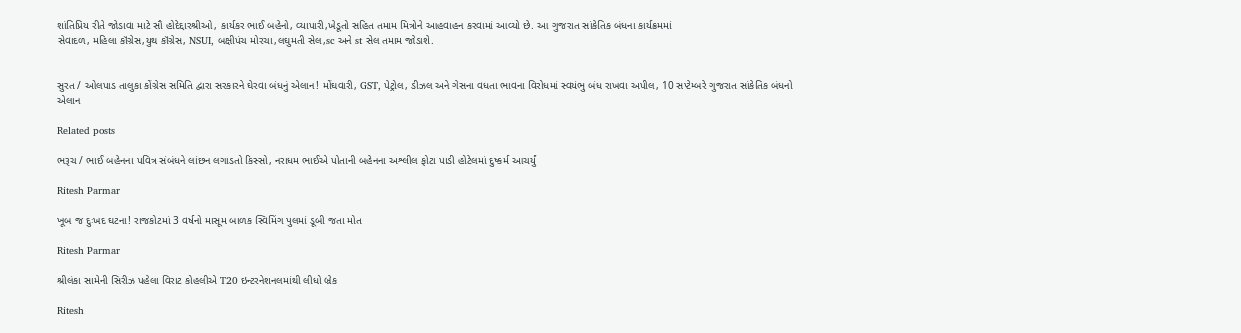શાંતિપ્રિય રીતે જોડાવા માટે સૌ હોદેદ્દારશ્રીઓ, કાર્યકર ભાઈ બહેનો, વ્યાપારી,ખેડૂતો સહિત તમામ મિત્રોને આહવાહન કરવામાં આવ્યો છે. આ ગુજરાત સાંકેતિક બંધના કાર્યક્રમમાં
સેવાદળ, મહિલા કૉંગ્રેસ,યુથ કૉંગ્રેસ, NSUI, બક્ષીપંચ મોરચા,લઘુમતી સેલ,sc અને st સેલ તમામ જોડાશે.


સુરત / ઓલપાડ તાલુકા કોંગ્રેસ સમિતિ દ્વારા સરકારને ઘેરવા બંધનું એલાન! મોંઘવારી, GST, પેટ્રોલ, ડીઝલ અને ગેસના વધતા ભાવના વિરોધમાં સ્વયંભુ બંધ રાખવા અપીલ, 10 સપ્ટેમ્બરે ગુજરાત સાંકેતિક બંધનો એલાન

Related posts

ભરૂચ / ભાઈ બહેનના પવિત્ર સંબંધને લાંછન લગાડતો કિસ્સો, નરાધમ ભાઈએ પોતાની બહેનના અશ્લીલ ફોટા પાડી હોટેલમાં દુષ્કર્મ આચર્યું

Ritesh Parmar

ખૂબ જ દુઃખદ ઘટના! રાજકોટમાં 3 વર્ષનો માસૂમ બાળક સ્વિમિંગ પુલમાં ડૂબી જતા મોત

Ritesh Parmar

શ્રીલંકા સામેની સિરીઝ પહેલા વિરાટ કોહલીએ T20 ઇન્ટરનેશનલમાંથી લીધો બ્રેક

Ritesh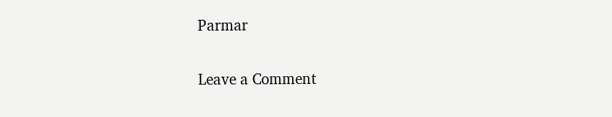Parmar

Leave a Comment